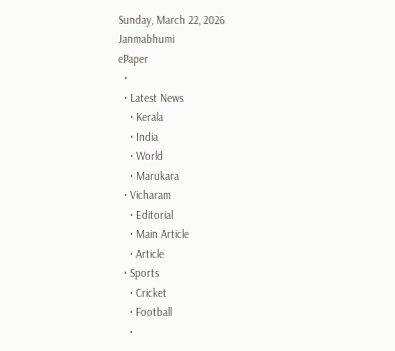Sunday, March 22, 2026
Janmabhumi
ePaper
  •
  • Latest News
    • Kerala
    • India
    • World
    • Marukara
  • Vicharam
    • Editorial
    • Main Article
    • Article
  • Sports
    • Cricket
    • Football
    •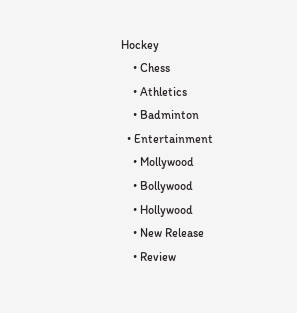Hockey
    • Chess
    • Athletics
    • Badminton
  • Entertainment
    • Mollywood
    • Bollywood
    • Hollywood
    • New Release
    • Review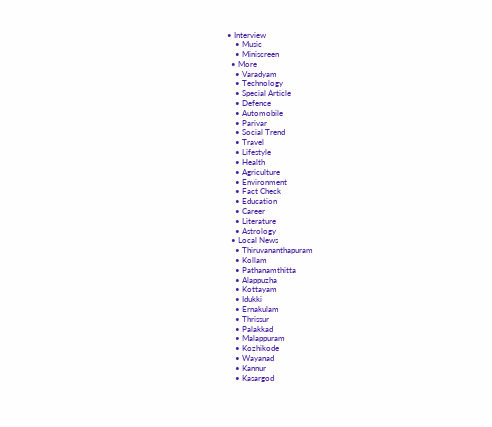• Interview
    • Music
    • Miniscreen
  • More
    • Varadyam
    • Technology
    • Special Article
    • Defence
    • Automobile
    • Parivar
    • Social Trend
    • Travel
    • Lifestyle
    • Health
    • Agriculture
    • Environment
    • Fact Check
    • Education
    • Career
    • Literature
    • Astrology
  • Local News
    • Thiruvananthapuram
    • Kollam
    • Pathanamthitta
    • Alappuzha
    • Kottayam
    • Idukki
    • Ernakulam
    • Thrissur
    • Palakkad
    • Malappuram
    • Kozhikode
    • Wayanad
    • Kannur
    • Kasargod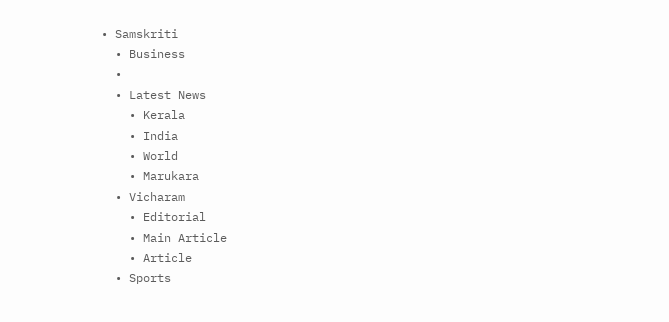• Samskriti
  • Business
  •
  • Latest News
    • Kerala
    • India
    • World
    • Marukara
  • Vicharam
    • Editorial
    • Main Article
    • Article
  • Sports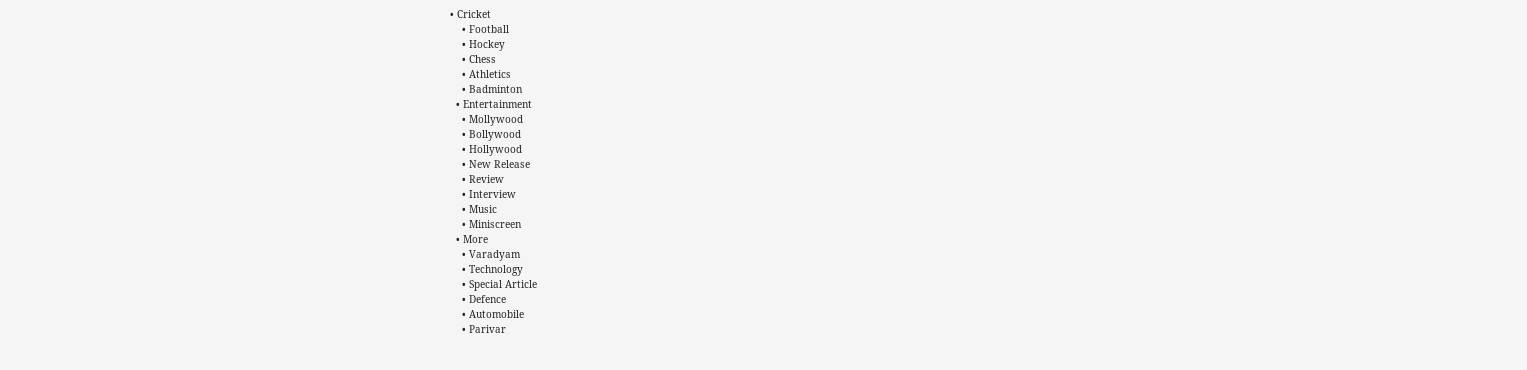• Cricket
    • Football
    • Hockey
    • Chess
    • Athletics
    • Badminton
  • Entertainment
    • Mollywood
    • Bollywood
    • Hollywood
    • New Release
    • Review
    • Interview
    • Music
    • Miniscreen
  • More
    • Varadyam
    • Technology
    • Special Article
    • Defence
    • Automobile
    • Parivar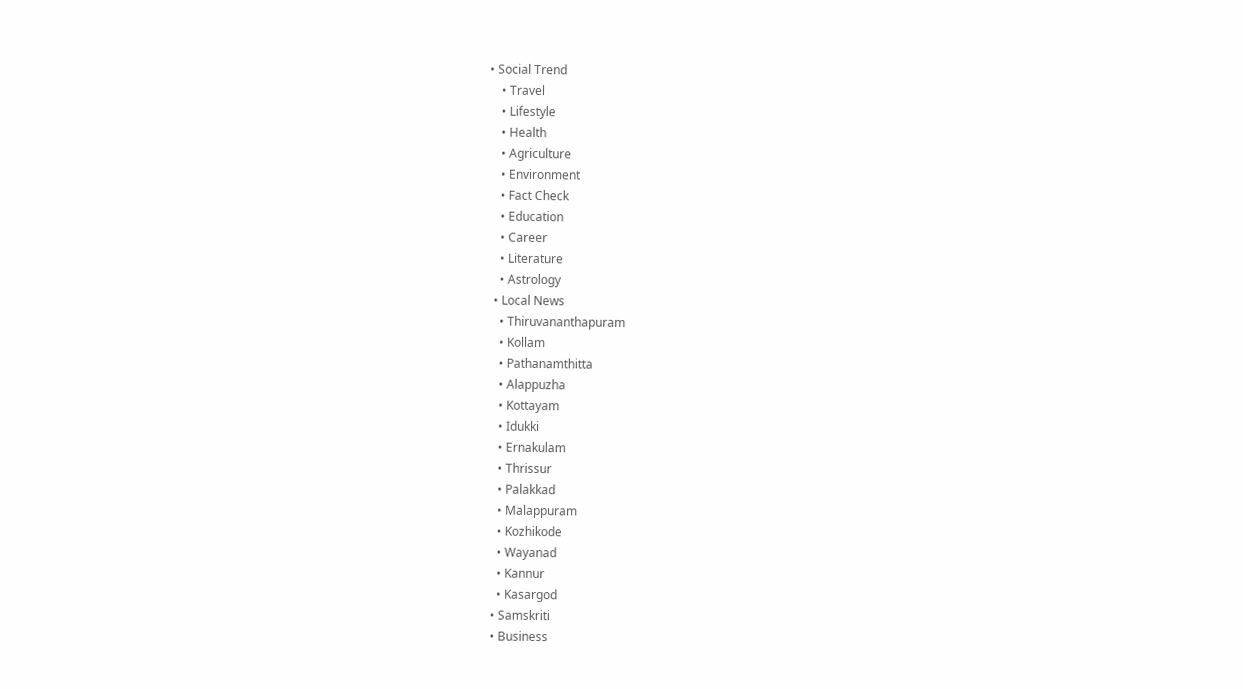• Social Trend
    • Travel
    • Lifestyle
    • Health
    • Agriculture
    • Environment
    • Fact Check
    • Education
    • Career
    • Literature
    • Astrology
  • Local News
    • Thiruvananthapuram
    • Kollam
    • Pathanamthitta
    • Alappuzha
    • Kottayam
    • Idukki
    • Ernakulam
    • Thrissur
    • Palakkad
    • Malappuram
    • Kozhikode
    • Wayanad
    • Kannur
    • Kasargod
  • Samskriti
  • Business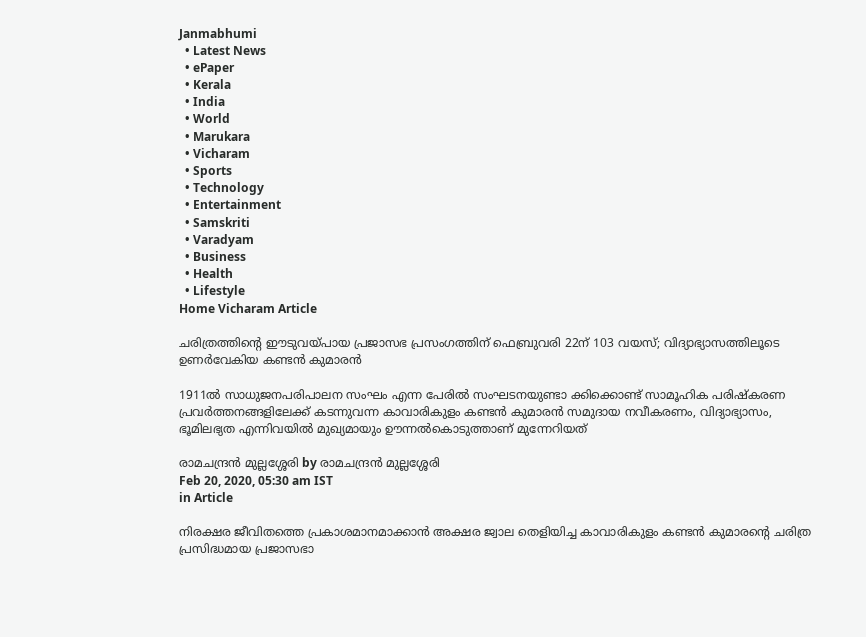Janmabhumi
  • Latest News
  • ePaper
  • Kerala
  • India
  • World
  • Marukara
  • Vicharam
  • Sports
  • Technology
  • Entertainment
  • Samskriti
  • Varadyam
  • Business
  • Health
  • Lifestyle
Home Vicharam Article

ചരിത്രത്തിന്റെ ഈടുവയ്‌പായ പ്രജാസഭ പ്രസംഗത്തിന് ഫെബ്രുവരി 22ന് 103 വയസ്; വിദ്യാഭ്യാസത്തിലൂടെ ഉണര്‍വേകിയ കണ്ടന്‍ കുമാരന്‍

1911ല്‍ സാധുജനപരിപാലന സംഘം എന്ന പേരില്‍ സംഘടനയുണ്ടാ ക്കിക്കൊണ്ട് സാമൂഹിക പരിഷ്‌കരണ പ്രവര്‍ത്തനങ്ങളിലേക്ക് കടന്നുവന്ന കാവാരികുളം കണ്ടന്‍ കുമാരന്‍ സമുദായ നവീകരണം, വിദ്യാഭ്യാസം, ഭൂമിലഭ്യത എന്നിവയില്‍ മുഖ്യമായും ഊന്നല്‍കൊടുത്താണ് മുന്നേറിയത്

രാമചന്ദ്രന്‍ മുല്ലശ്ശേരി by രാമചന്ദ്രന്‍ മുല്ലശ്ശേരി
Feb 20, 2020, 05:30 am IST
in Article

നിരക്ഷര ജീവിതത്തെ പ്രകാശമാനമാക്കാന്‍ അക്ഷര ജ്വാല തെളിയിച്ച കാവാരികുളം കണ്ടന്‍ കുമാരന്റെ ചരിത്ര പ്രസിദ്ധമായ പ്രജാസഭാ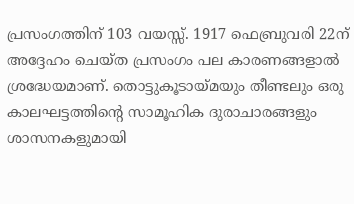പ്രസംഗത്തിന് 103 വയസ്സ്. 1917 ഫെബ്രുവരി 22ന് അദ്ദേഹം ചെയ്ത പ്രസംഗം പല കാരണങ്ങളാല്‍ ശ്രദ്ധേയമാണ്. തൊട്ടുകൂടായ്‌മയും തീണ്ടലും ഒരു കാലഘട്ടത്തിന്റെ സാമൂഹിക ദുരാചാരങ്ങളും ശാസനകളുമായി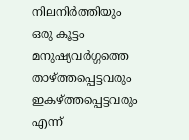നിലനിര്‍ത്തിയും ഒരു കൂട്ടം മനുഷ്യവര്‍ഗ്ഗത്തെ താഴ്‌ത്തപ്പെട്ടവരും ഇകഴ്‌ത്തപ്പെട്ടവരും എന്ന്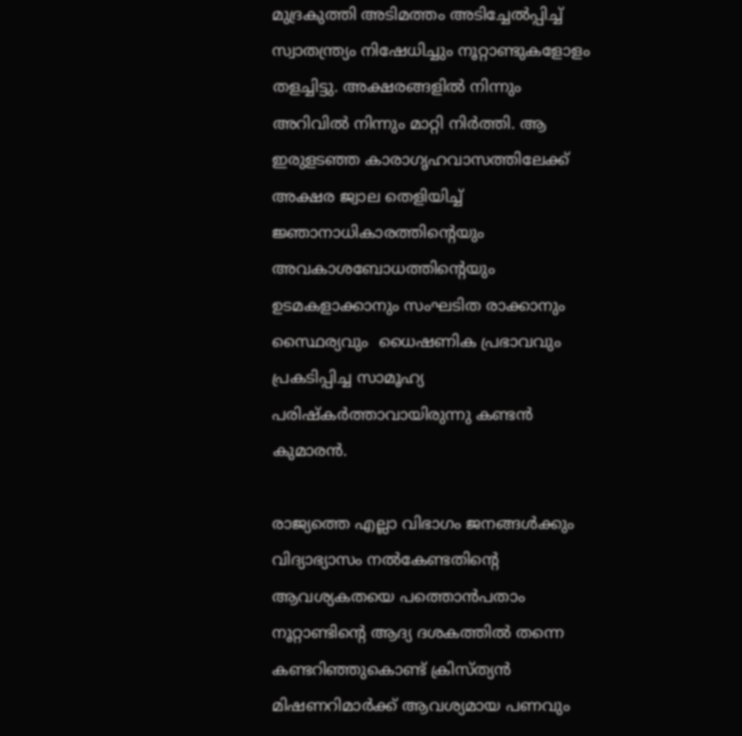മുദ്രകുത്തി അടിമത്തം അടിച്ചേല്‍പ്പിച്ച് സ്വാതന്ത്ര്യം നിഷേധിച്ചും നൂറ്റാണ്ടുകളോളം തളച്ചിട്ടു. അക്ഷരങ്ങളില്‍ നിന്നും അറിവില്‍ നിന്നും മാറ്റി നിര്‍ത്തി. ആ ഇരുളടഞ്ഞ കാരാഗൃഹവാസത്തിലേക്ക് അക്ഷര ജ്വാല തെളിയിച്ച് ജ്ഞാനാധികാരത്തിന്റെയും അവകാശബോധത്തിന്റെയും ഉടമകളാക്കാനും സംഘടിത രാക്കാനും സ്ഥൈര്യവും  ധൈഷണിക പ്രഭാവവും പ്രകടിപ്പിച്ച സാമൂഹ്യ പരിഷ്‌കര്‍ത്താവായിരുന്നു കണ്ടന്‍ കുമാരന്‍.

രാജ്യത്തെ എല്ലാ വിഭാഗം ജനങ്ങള്‍ക്കും വിദ്യാഭ്യാസം നല്‍കേണ്ടതിന്റെ ആവശ്യകതയെ പത്തൊന്‍പതാം നൂറ്റാണ്ടിന്റെ ആദ്യ ദശകത്തില്‍ തന്നെ കണ്ടറിഞ്ഞുകൊണ്ട് ക്രിസ്ത്യന്‍ മിഷണറിമാര്‍ക്ക് ആവശ്യമായ പണവും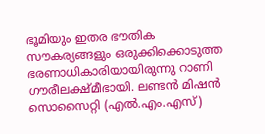ഭൂമിയും ഇതര ഭൗതിക സൗകര്യങ്ങളും ഒരുക്കിക്കൊടുത്ത ഭരണാധികാരിയായിരുന്നു റാണി ഗൗരീലക്ഷ്മീഭായി. ലണ്ടന്‍ മിഷന്‍ സൊസൈറ്റി (എല്‍.എം.എസ്)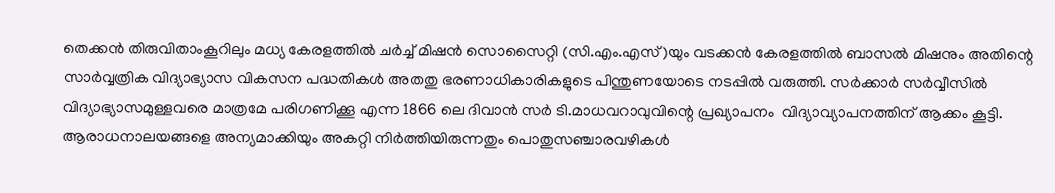തെക്കന്‍ തിരുവിതാംകൂറിലും മധ്യ കേരളത്തില്‍ ചര്‍ച്ച് മിഷന്‍ സൊസൈറ്റി (സി.എം.എസ്)യും വടക്കന്‍ കേരളത്തില്‍ ബാസല്‍ മിഷനും അതിന്റെ സാര്‍വ്വത്രിക വിദ്യാഭ്യാസ വികസന പദ്ധതികള്‍ അതതു ഭരണാധികാരികളുടെ പിന്തുണയോടെ നടപ്പില്‍ വരുത്തി. സര്‍ക്കാര്‍ സര്‍വ്വീസില്‍ വിദ്യാഭ്യാസമുള്ളവരെ മാത്രമേ പരിഗണിക്കൂ എന്ന 1866 ലെ ദിവാന്‍ സര്‍ ടി.മാധവറാവുവിന്റെ പ്രഖ്യാപനം  വിദ്യാവ്യാപനത്തിന് ആക്കം കൂട്ടി. ആരാധനാലയങ്ങളെ അന്യമാക്കിയും അകറ്റി നിര്‍ത്തിയിരുന്നതും പൊതുസഞ്ചാരവഴികള്‍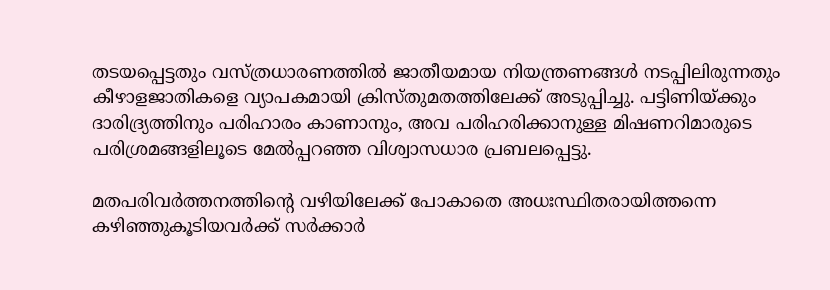തടയപ്പെട്ടതും വസ്ത്രധാരണത്തില്‍ ജാതീയമായ നിയന്ത്രണങ്ങള്‍ നടപ്പിലിരുന്നതും കീഴാളജാതികളെ വ്യാപകമായി ക്രിസ്തുമതത്തിലേക്ക് അടുപ്പിച്ചു. പട്ടിണിയ്‌ക്കും ദാരിദ്ര്യത്തിനും പരിഹാരം കാണാനും, അവ പരിഹരിക്കാനുള്ള മിഷണറിമാരുടെ പരിശ്രമങ്ങളിലൂടെ മേല്‍പ്പറഞ്ഞ വിശ്വാസധാര പ്രബലപ്പെട്ടു.

മതപരിവര്‍ത്തനത്തിന്റെ വഴിയിലേക്ക് പോകാതെ അധഃസ്ഥിതരായിത്തന്നെ കഴിഞ്ഞുകൂടിയവര്‍ക്ക് സര്‍ക്കാര്‍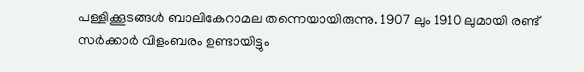പള്ളിക്കൂടങ്ങള്‍ ബാലികേറാമല തന്നെയായിരുന്നു. 1907 ലും 1910 ലുമായി രണ്ട് സര്‍ക്കാര്‍ വിളംബരം ഉണ്ടായിട്ടും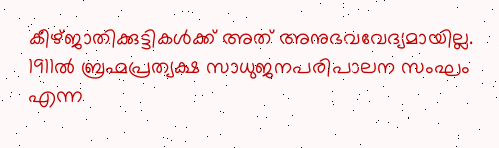കീഴ്ജാതിക്കുട്ടികള്‍ക്ക് അത് അനുഭവവേദ്യമായില്ല. 1911ല്‍ ബ്രഹ്മപ്രത്യക്ഷ സാധുജനപരിപാലന സംഘം എന്ന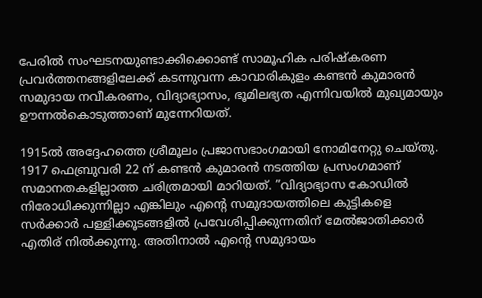പേരില്‍ സംഘടനയുണ്ടാക്കിക്കൊണ്ട് സാമൂഹിക പരിഷ്‌കരണ പ്രവര്‍ത്തനങ്ങളിലേക്ക് കടന്നുവന്ന കാവാരികുളം കണ്ടന്‍ കുമാരന്‍ സമുദായ നവീകരണം, വിദ്യാഭ്യാസം, ഭൂമിലഭ്യത എന്നിവയില്‍ മുഖ്യമായും ഊന്നല്‍കൊടുത്താണ് മുന്നേറിയത്.

1915ല്‍ അദ്ദേഹത്തെ ശ്രീമൂലം പ്രജാസഭാംഗമായി നോമിനേറ്റു ചെയ്തു. 1917 ഫെബ്രുവരി 22 ന് കണ്ടന്‍ കുമാരന്‍ നടത്തിയ പ്രസംഗമാണ് സമാനതകളില്ലാത്ത ചരിത്രമായി മാറിയത്. ”വിദ്യാഭ്യാസ കോഡില്‍ നിരോധിക്കുന്നില്ലാ എങ്കിലും എന്റെ സമുദായത്തിലെ കുട്ടികളെ സര്‍ക്കാര്‍ പള്ളിക്കൂടങ്ങളില്‍ പ്രവേശിപ്പിക്കുന്നതിന് മേല്‍ജാതിക്കാര്‍ എതിര് നില്‍ക്കുന്നു. അതിനാല്‍ എന്റെ സമുദായം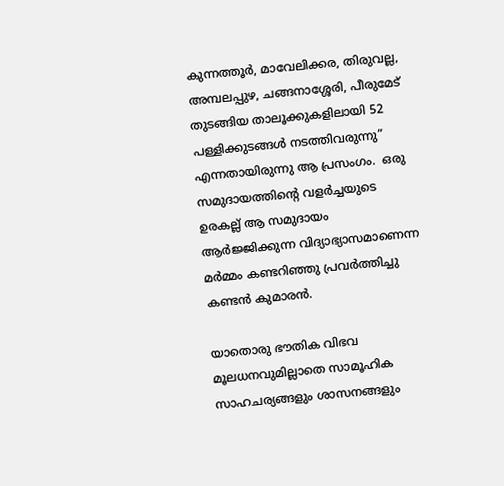കുന്നത്തൂര്‍, മാവേലിക്കര, തിരുവല്ല, അമ്പലപ്പുഴ, ചങ്ങനാശ്ശേരി, പീരുമേട് തുടങ്ങിയ താലൂക്കുകളിലായി 52 പള്ളിക്കുടങ്ങള്‍ നടത്തിവരുന്നു” എന്നതായിരുന്നു ആ പ്രസംഗം.  ഒരു സമുദായത്തിന്റെ വളര്‍ച്ചയുടെ ഉരകല്ല് ആ സമുദായം ആര്‍ജ്ജിക്കുന്ന വിദ്യാഭ്യാസമാണെന്ന മര്‍മ്മം കണ്ടറിഞ്ഞു പ്രവര്‍ത്തിച്ചു കണ്ടന്‍ കുമാരന്‍.

യാതൊരു ഭൗതിക വിഭവ മൂലധനവുമില്ലാതെ സാമൂഹിക സാഹചര്യങ്ങളും ശാസനങ്ങളും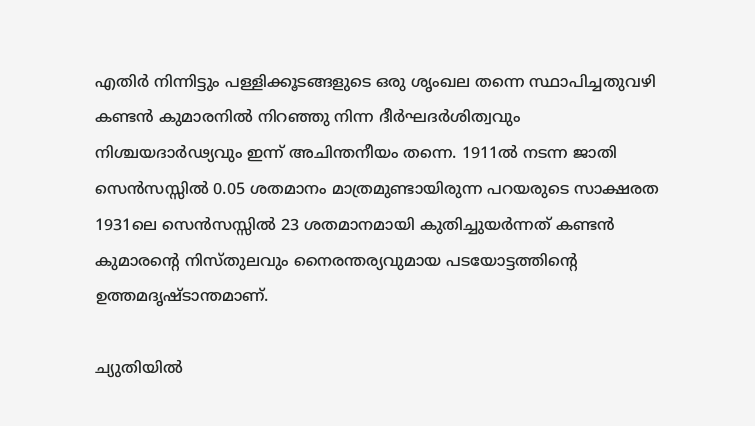എതിര്‍ നിന്നിട്ടും പള്ളിക്കൂടങ്ങളുടെ ഒരു ശൃംഖല തന്നെ സ്ഥാപിച്ചതുവഴി കണ്ടന്‍ കുമാരനില്‍ നിറഞ്ഞു നിന്ന ദീര്‍ഘദര്‍ശിത്വവും നിശ്ചയദാര്‍ഢ്യവും ഇന്ന് അചിന്തനീയം തന്നെ. 1911ല്‍ നടന്ന ജാതി സെന്‍സസ്സില്‍ 0.05 ശതമാനം മാത്രമുണ്ടായിരുന്ന പറയരുടെ സാക്ഷരത 1931ലെ സെന്‍സസ്സില്‍ 23 ശതമാനമായി കുതിച്ചുയര്‍ന്നത് കണ്ടന്‍ കുമാരന്റെ നിസ്തുലവും നൈരന്തര്യവുമായ പടയോട്ടത്തിന്റെ ഉത്തമദൃഷ്ടാന്തമാണ്.

ച്യുതിയില്‍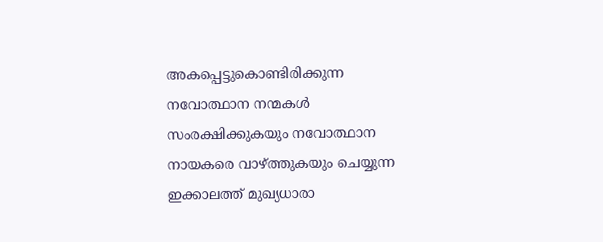അകപ്പെട്ടുകൊണ്ടിരിക്കുന്ന നവോത്ഥാന നന്മകള്‍ സംരക്ഷിക്കുകയും നവോത്ഥാന നായകരെ വാഴ്‌ത്തുകയും ചെയ്യുന്ന ഇക്കാലത്ത് മുഖ്യധാരാ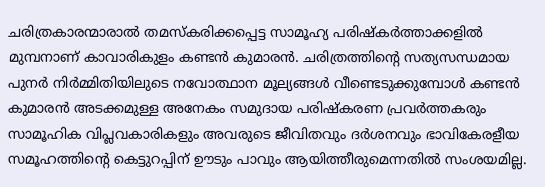ചരിത്രകാരന്മാരാല്‍ തമസ്‌കരിക്കപ്പെട്ട സാമൂഹ്യ പരിഷ്‌കര്‍ത്താക്കളില്‍ മുമ്പനാണ് കാവാരികുളം കണ്ടന്‍ കുമാരന്‍. ചരിത്രത്തിന്റെ സത്യസന്ധമായ പുനര്‍ നിര്‍മ്മിതിയിലുടെ നവോത്ഥാന മൂല്യങ്ങള്‍ വീണ്ടെടുക്കുമ്പോള്‍ കണ്ടന്‍ കുമാരന്‍ അടക്കമുള്ള അനേകം സമുദായ പരിഷ്‌കരണ പ്രവര്‍ത്തകരും സാമൂഹിക വിപ്ലവകാരികളും അവരുടെ ജീവിതവും ദര്‍ശനവും ഭാവികേരളീയ സമൂഹത്തിന്റെ കെട്ടുറപ്പിന് ഊടും പാവും ആയിത്തീരുമെന്നതില്‍ സംശയമില്ല.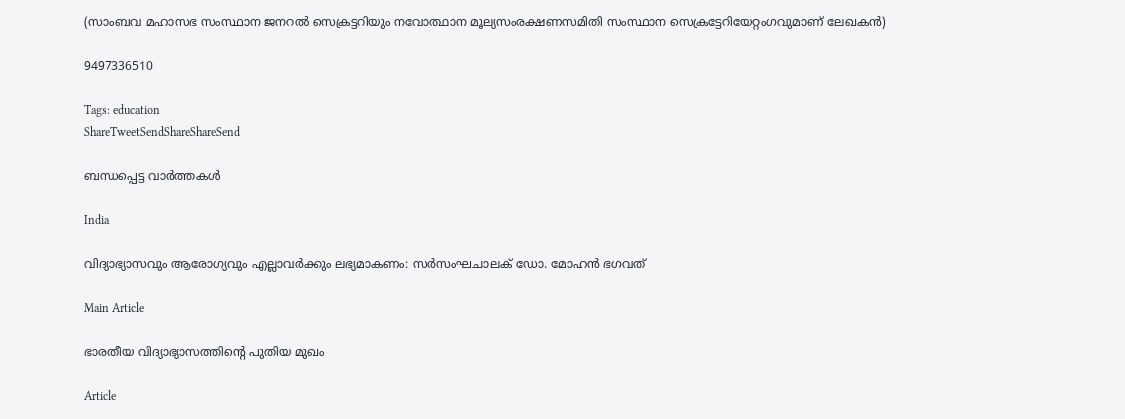(സാംബവ മഹാസഭ സംസ്ഥാന ജനറല്‍ സെക്രട്ടറിയും നവോത്ഥാന മൂല്യസംരക്ഷണസമിതി സംസ്ഥാന സെക്രട്ടേറിയേറ്റംഗവുമാണ് ലേഖകന്‍)

9497336510

Tags: education
ShareTweetSendShareShareSend

ബന്ധപ്പെട്ട വാര്‍ത്തകള്‍

India

വിദ്യാഭ്യാസവും ആരോഗ്യവും എല്ലാവര്‍ക്കും ലഭ്യമാകണം: സര്‍സംഘചാലക് ഡോ. മോഹന്‍ ഭഗവത്

Main Article

ഭാരതീയ വിദ്യാഭ്യാസത്തിന്റെ പുതിയ മുഖം

Article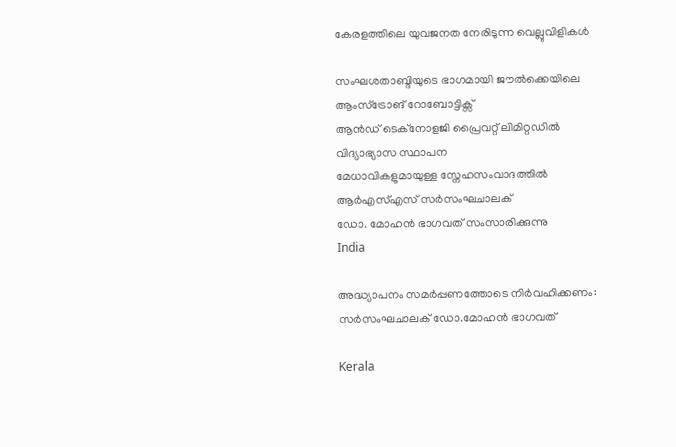കേരളത്തിലെ യുവജനത നേരിടുന്ന വെല്ലുവിളികള്‍

സംഘശതാബ്ദിയുടെ ഭാഗമായി ജൗല്‍ക്കെയിലെ ആംസ്ട്രോങ് റോബോട്ടിക്സ്
ആന്‍ഡ് ടെക്നോളജി പ്രൈവറ്റ് ലിമിറ്റഡില്‍ വിദ്യാഭ്യാസ സ്ഥാപന
മേധാവികളുമായുള്ള സ്നേഹസംവാദത്തില്‍ ആര്‍എസ്എസ് സര്‍സംഘചാലക്
ഡോ. മോഹന്‍ ഭാഗവത് സംസാരിക്കുന്നു
India

അദ്ധ്യാപനം സമര്‍പ്പണത്തോടെ നിര്‍വഹിക്കണം: സര്‍സംഘചാലക് ഡോ.മോഹന്‍ ഭാഗവത്

Kerala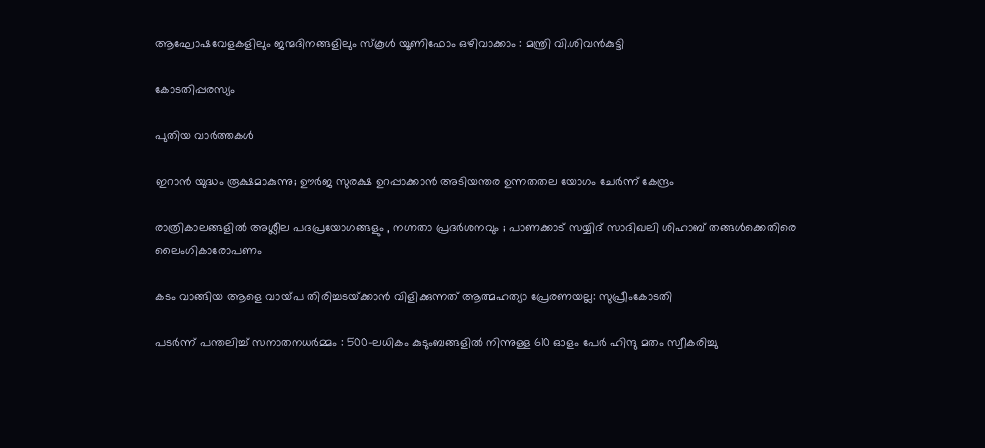ആഘോഷവേളകളിലും ജന്മദിനങ്ങളിലും സ്‌കൂള്‍ യൂണിഫോം ഒഴിവാക്കാം : മന്ത്രി വി.ശിവന്‍കുട്ടി

കോടതിപ്പരസ്യം

പുതിയ വാര്‍ത്തകള്‍

ഇറാന്‍ യുദ്ധം രൂക്ഷമാകുന്നു; ഊർജ സുരക്ഷ ഉറപ്പാക്കാൻ അടിയന്തര ഉന്നതതല യോഗം ചേർന്ന് കേന്ദ്രം

രാത്രികാലങ്ങളിൽ അശ്ലീല പദപ്രയോഗങ്ങളും , നഗ്നതാ പ്രദർശനവും ; പാണക്കാട് സയ്യിദ് സാദിഖലി ശിഹാബ് തങ്ങൾക്കെതിരെ ലൈംഗികാരോപണം

കടം വാങ്ങിയ ആളെ വായ്‌പ തിരിച്ചടയ്‌ക്കാൻ വിളിക്കുന്നത് ആത്മഹത്യാ പ്രേരണയല്ല: സുപ്രീംകോടതി

പടർന്ന് പന്തലിച്ച് സനാതനധർമ്മം : 500-ലധികം കുടുംബങ്ങളിൽ നിന്നുള്ള 610 ഓളം പേർ ഹിന്ദു മതം സ്വീകരിച്ചു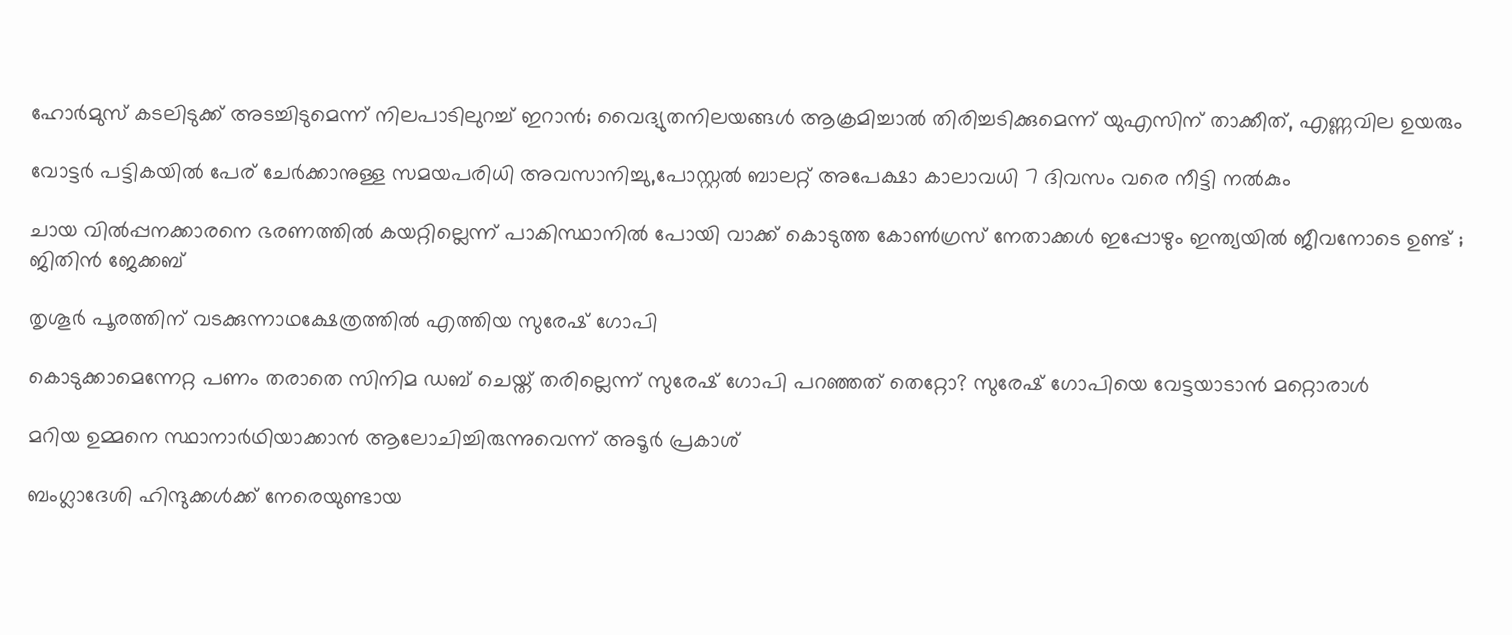ഹോര്‍മുസ് കടലിടുക്ക് അടച്ചിടുമെന്ന് നിലപാടിലുറച്ച് ഇറാന്‍; വൈദ്യുതനിലയങ്ങള്‍ ആക്രമിച്ചാല്‍ തിരിച്ചടിക്കുമെന്ന് യുഎസിന് താക്കീത്, എണ്ണവില ഉയരും

വോട്ടര്‍ പട്ടികയില്‍ പേര് ചേര്‍ക്കാനുള്ള സമയപരിധി അവസാനിച്ചു,പോസ്റ്റല്‍ ബാലറ്റ് അപേക്ഷാ കാലാവധി 7 ദിവസം വരെ നീട്ടി നല്‍കും

ചായ വിൽപ്പനക്കാരനെ ഭരണത്തിൽ കയറ്റില്ലെന്ന് പാകിസ്ഥാനിൽ പോയി വാക്ക് കൊടുത്ത കോൺഗ്രസ്‌ നേതാക്കൾ ഇപ്പോഴും ഇന്ത്യയിൽ ജീവനോടെ ഉണ്ട് ; ജിതിൻ ജേക്കബ്

തൃശൂര്‍ പൂരത്തിന് വടക്കുന്നാഥക്ഷേത്രത്തില്‍ എത്തിയ സുരേഷ് ഗോപി

കൊടുക്കാമെന്നേറ്റ പണം തരാതെ സിനിമ ഡബ് ചെയ്ത് തരില്ലെന്ന് സുരേഷ് ഗോപി പറഞ്ഞത് തെറ്റോ? സുരേഷ് ഗോപിയെ വേട്ടയാടാന്‍ മറ്റൊരാള്‍

മറിയ ഉമ്മനെ സ്ഥാനാര്‍ഥിയാക്കാന്‍ ആലോചിച്ചിരുന്നുവെന്ന് അടൂര്‍ പ്രകാശ്

ബംഗ്ലാദേശി ഹിന്ദുക്കൾക്ക് നേരെയുണ്ടായ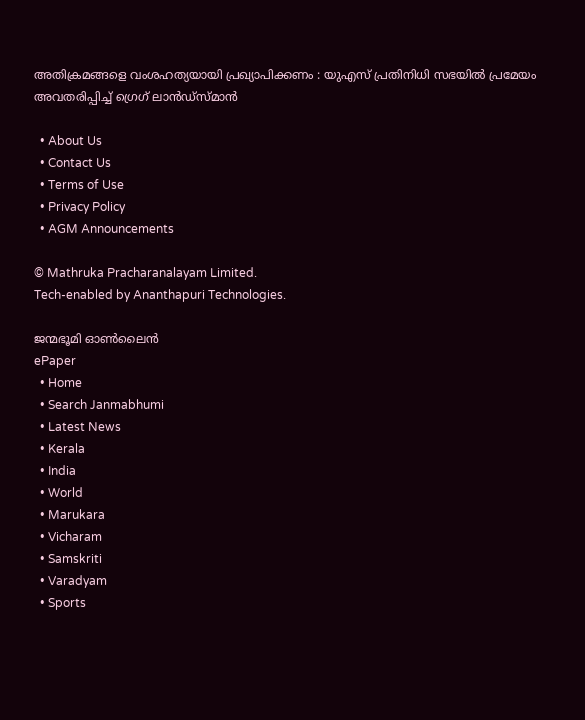അതിക്രമങ്ങളെ വംശഹത്യയായി പ്രഖ്യാപിക്കണം : യുഎസ് പ്രതിനിധി സഭയിൽ പ്രമേയം അവതരിപ്പിച്ച് ഗ്രെഗ് ലാൻഡ്സ്മാൻ

  • About Us
  • Contact Us
  • Terms of Use
  • Privacy Policy
  • AGM Announcements

© Mathruka Pracharanalayam Limited.
Tech-enabled by Ananthapuri Technologies.

ജന്മഭൂമി ഓണ്‍ലൈന്‍
ePaper
  • Home
  • Search Janmabhumi
  • Latest News
  • Kerala
  • India
  • World
  • Marukara
  • Vicharam
  • Samskriti
  • Varadyam
  • Sports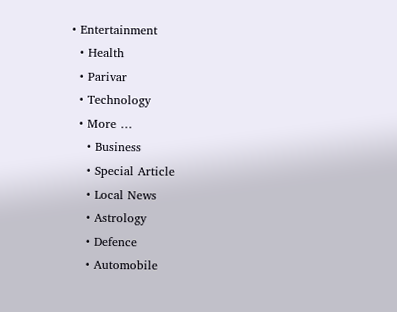• Entertainment
  • Health
  • Parivar
  • Technology
  • More …
    • Business
    • Special Article
    • Local News
    • Astrology
    • Defence
    • Automobile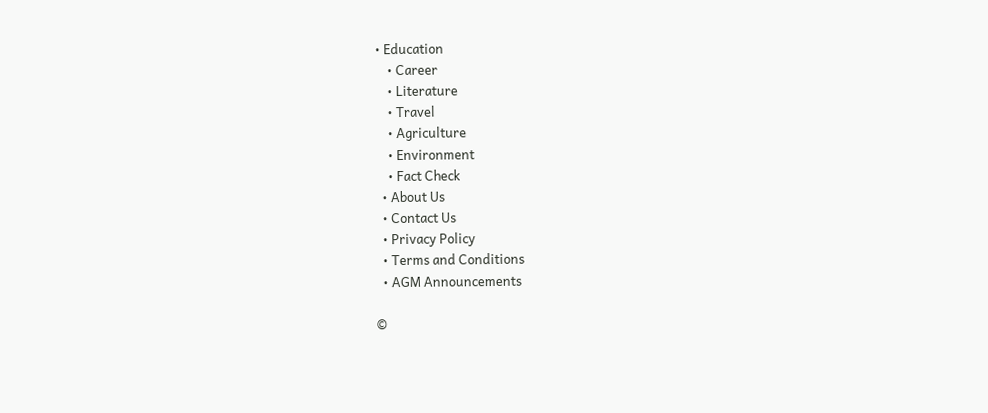• Education
    • Career
    • Literature
    • Travel
    • Agriculture
    • Environment
    • Fact Check
  • About Us
  • Contact Us
  • Privacy Policy
  • Terms and Conditions
  • AGM Announcements

©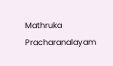Mathruka Pracharanalayam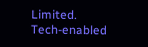Limited.
Tech-enabled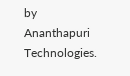by Ananthapuri Technologies.